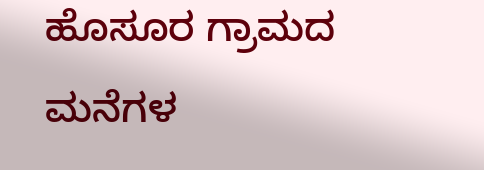ಹೊಸೂರ ಗ್ರಾಮದ ಮನೆಗಳ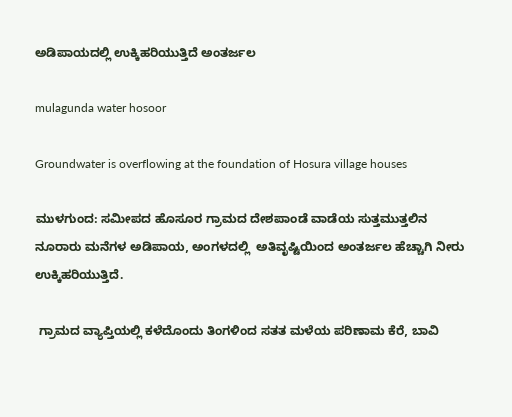ಅಡಿಪಾಯದಲ್ಲಿ ಉಕ್ಕಿಹರಿಯುತ್ತಿದೆ ಅಂತರ್ಜಲ

mulagunda water hosoor

Groundwater is overflowing at the foundation of Hosura village houses

ಮುಳಗುಂದ: ಸಮೀಪದ ಹೊಸೂರ ಗ್ರಾಮದ ದೇಶಪಾಂಡೆ ವಾಡೆಯ ಸುತ್ತಮುತ್ತಲಿನ ನೂರಾರು ಮನೆಗಳ ಅಡಿಪಾಯ, ಅಂಗಳದಲ್ಲಿ  ಅತಿವೃಷ್ಟಿಯಿಂದ ಅಂತರ್ಜಲ ಹೆಚ್ಚಾಗಿ ನೀರು ಉಕ್ಕಿಹರಿಯುತ್ತಿದೆ.

 ಗ್ರಾಮದ ವ್ಯಾಪ್ತಿಯಲ್ಲಿ ಕಳೆದೊಂದು ತಿಂಗಳಿಂದ ಸತತ ಮಳೆಯ ಪರಿಣಾಮ ಕೆರೆ, ಬಾವಿ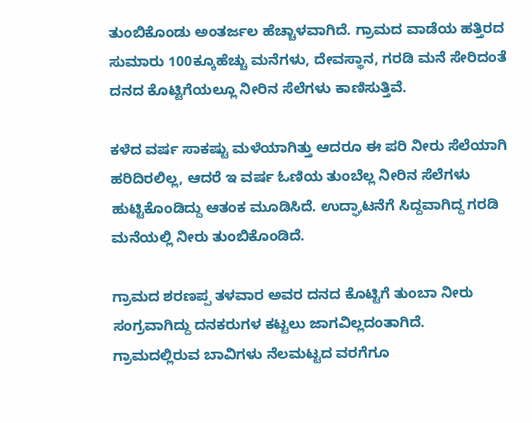ತುಂಬಿಕೊಂಡು ಅಂತರ್ಜಲ ಹೆಚ್ಚಾಳವಾಗಿದೆ. ಗ್ರಾಮದ ವಾಡೆಯ ಹತ್ತಿರದ ಸುಮಾರು 100ಕ್ಕೂಹೆಚ್ಚು ಮನೆಗಳು, ದೇವಸ್ಥಾನ, ಗರಡಿ ಮನೆ ಸೇರಿದಂತೆ ದನದ ಕೊಟ್ಟಿಗೆಯಲ್ಲೂ ನೀರಿನ ಸೆಲೆಗಳು ಕಾಣಿಸುತ್ತಿವೆ.

ಕಳೆದ ವರ್ಷ ಸಾಕಷ್ಟು ಮಳೆಯಾಗಿತ್ತು ಆದರೂ ಈ ಪರಿ ನೀರು ಸೆಲೆಯಾಗಿ ಹರಿದಿರಲಿಲ್ಲ, ಆದರೆ ಇ ವರ್ಷ ಓಣಿಯ ತುಂಬೆಲ್ಲ ನೀರಿನ ಸೆಲೆಗಳು ಹುಟ್ಟಿಕೊಂಡಿದ್ದು ಆತಂಕ ಮೂಡಿಸಿದೆ. ಉದ್ಘಾಟನೆಗೆ ಸಿದ್ದವಾಗಿದ್ದ ಗರಡಿ ಮನೆಯಲ್ಲಿ ನೀರು ತುಂಬಿಕೊಂಡಿದೆ.

ಗ್ರಾಮದ ಶರಣಪ್ಪ ತಳವಾರ ಅವರ ದನದ ಕೊಟ್ಟಿಗೆ ತುಂಬಾ ನೀರು ಸಂಗ್ರವಾಗಿದ್ದು ದನಕರುಗಳ ಕಟ್ಟಲು ಜಾಗವಿಲ್ಲದಂತಾಗಿದೆ. ಗ್ರಾಮದಲ್ಲಿರುವ ಬಾವಿಗಳು ನೆಲಮಟ್ಟದ ವರಗೆಗೂ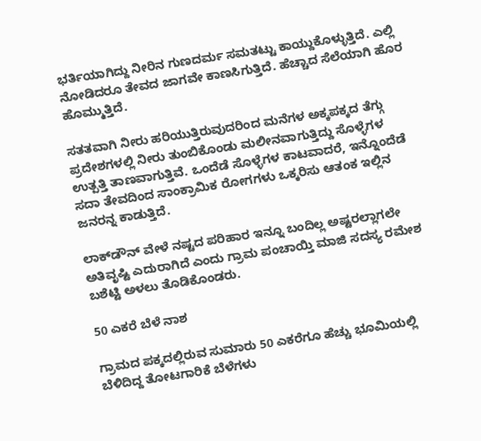ಭರ್ತಿಯಾಗಿದ್ದು ನೀರಿನ ಗುಣದರ್ಮ ಸಮತಟ್ಟು ಕಾಯ್ದುಕೊಳ್ಳುತ್ತಿದೆ. ಎಲ್ಲಿ ನೋಡಿದರೂ ತೇವದ ಜಾಗವೇ ಕಾಣಸಿಗುತ್ತಿದೆ. ಹೆಚ್ಚಾದ ಸೆಲೆಯಾಗಿ ಹೊರ ಹೊಮ್ಮುತ್ತಿದೆ.

ಸತತವಾಗಿ ನೀರು ಹರಿಯುತ್ತಿರುವುದರಿಂದ ಮನೆಗಳ ಅಕ್ಕಪಕ್ಕದ ತೆಗ್ಗು ಪ್ರದೇಶಗಳಲ್ಲಿ ನೀರು ತುಂಬಿಕೊಂಡು ಮಲೀನವಾಗುತ್ತಿದ್ದು ಸೊಳ್ಳೆಗಳ ಉತ್ಪತ್ತಿ ತಾಣವಾಗುತ್ತಿವೆ. ಒಂದೆಡೆ ಸೊಳ್ಳೆಗಳ ಕಾಟವಾದರೆ, ಇನ್ನೊಂದೆಡೆ ಸದಾ ತೇವದಿಂದ ಸಾಂಕ್ರಾಮಿಕ ರೋಗಗಳು ಒಕ್ಕರಿಸು ಆತಂಕ ಇಲ್ಲಿನ ಜನರನ್ನ ಕಾಡುತ್ತಿದೆ.

ಲಾಕ್‍ಡೌನ್ ವೇಳೆ ನಷ್ಟದ ಪರಿಹಾರ ಇನ್ನೂ ಬಂದಿಲ್ಲ ಅಷ್ಟರಲ್ಲಾಗಲೇ ಅತಿವೃಷ್ಟಿ ಎದುರಾಗಿದೆ ಎಂದು ಗ್ರಾಮ ಪಂಚಾಯ್ತಿ ಮಾಜಿ ಸದಸ್ಯ ರಮೇಶ ಬಶೆಟ್ಟಿ ಅಳಲು ತೊಡಿಕೊಂಡರು.

50 ಎಕರೆ ಬೆಳೆ ನಾಶ

ಗ್ರಾಮದ ಪಕ್ಕದಲ್ಲಿರುವ ಸುಮಾರು 50 ಎಕರೆಗೂ ಹೆಚ್ಚು ಭೂಮಿಯಲ್ಲಿ ಬೆಳಿದಿದ್ದ ತೋಟಗಾರಿಕೆ ಬೆಳೆಗಳು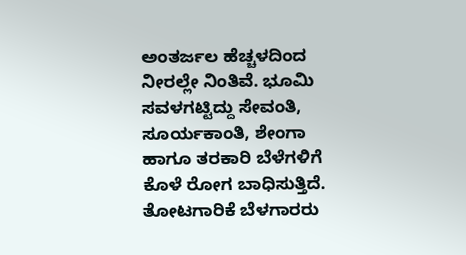ಅಂತರ್ಜಲ ಹೆಚ್ಚಳದಿಂದ ನೀರಲ್ಲೇ ನಿಂತಿವೆ. ಭೂಮಿ ಸವಳಗಟ್ಟಿದ್ದು ಸೇವಂತಿ, ಸೂರ್ಯಕಾಂತಿ, ಶೇಂಗಾ ಹಾಗೂ ತರಕಾರಿ ಬೆಳೆಗಳಿಗೆ ಕೊಳೆ ರೋಗ ಬಾಧಿಸುತ್ತಿದೆ. ತೋಟಗಾರಿಕೆ ಬೆಳಗಾರರು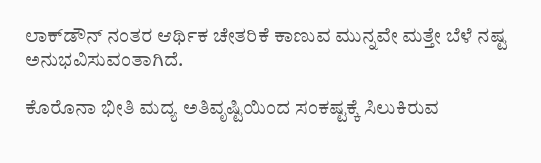ಲಾಕ್‍ಡೌನ್ ನಂತರ ಆರ್ಥಿಕ ಚೇತರಿಕೆ ಕಾಣುವ ಮುನ್ನವೇ ಮತ್ತೇ ಬೆಳೆ ನಷ್ಟ ಅನುಭವಿಸುವಂತಾಗಿದೆ.

ಕೊರೊನಾ ಭೀತಿ ಮದ್ಯ ಅತಿವೃಷ್ಟಿಯಿಂದ ಸಂಕಷ್ಟಕ್ಕೆ ಸಿಲುಕಿರುವ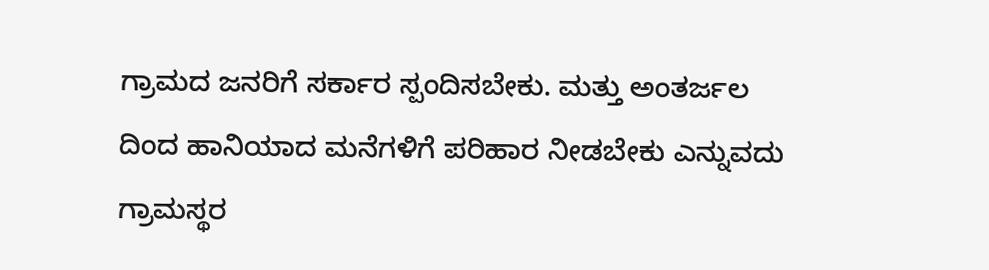ಗ್ರಾಮದ ಜನರಿಗೆ ಸರ್ಕಾರ ಸ್ಪಂದಿಸಬೇಕು. ಮತ್ತು ಅಂತರ್ಜಲ ದಿಂದ ಹಾನಿಯಾದ ಮನೆಗಳಿಗೆ ಪರಿಹಾರ ನೀಡಬೇಕು ಎನ್ನುವದು ಗ್ರಾಮಸ್ಥರ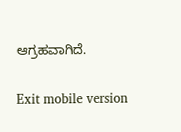ಆಗ್ರಹವಾಗಿದೆ.

Exit mobile version